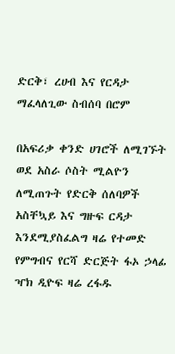ድርቅ፣ ረሀብ እና የርዳታ ማፈላለጊው ስብሰባ በሮም

በአፍሪቃ ቀንድ ሀገሮች ለሚገኙት ወደ አስራ ሶስት ሚልዮን ለሚጠጉት የድርቅ ሰለባዎች አስቸኳይ እና ግዙፍ ርዳታ እንደሚያስፈልግ ዛሬ የተመድ የምግብና የርሻ ድርጅት ፋኦ ኃላፊ ዣክ ዲዮፍ ዛሬ ረፋዱ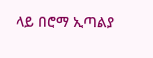ላይ በሮማ ኢጣልያ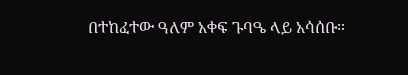በተከፈተው ዓለም አቀፍ ጉባዔ ላይ አሳሰቡ።